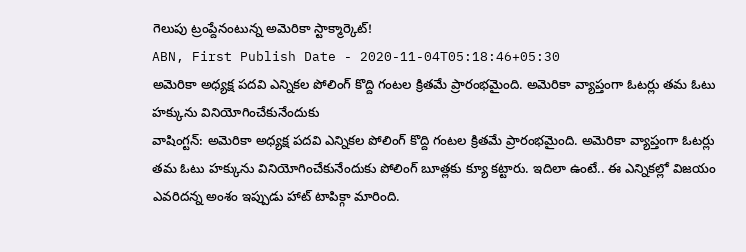గెలుపు ట్రంప్దేనంటున్న అమెరికా స్టాక్మార్కెట్!
ABN, First Publish Date - 2020-11-04T05:18:46+05:30
అమెరికా అధ్యక్ష పదవి ఎన్నికల పోలింగ్ కొద్ది గంటల క్రితమే ప్రారంభమైంది. అమెరికా వ్యాప్తంగా ఓటర్లు తమ ఓటు హక్కును వినియోగించేకునేందుకు
వాషింగ్టన్: అమెరికా అధ్యక్ష పదవి ఎన్నికల పోలింగ్ కొద్ది గంటల క్రితమే ప్రారంభమైంది. అమెరికా వ్యాప్తంగా ఓటర్లు తమ ఓటు హక్కును వినియోగించేకునేందుకు పోలింగ్ బూత్లకు క్యూ కట్టారు. ఇదిలా ఉంటే.. ఈ ఎన్నికల్లో విజయం ఎవరిదన్న అంశం ఇప్పుడు హాట్ టాపిక్గా మారింది.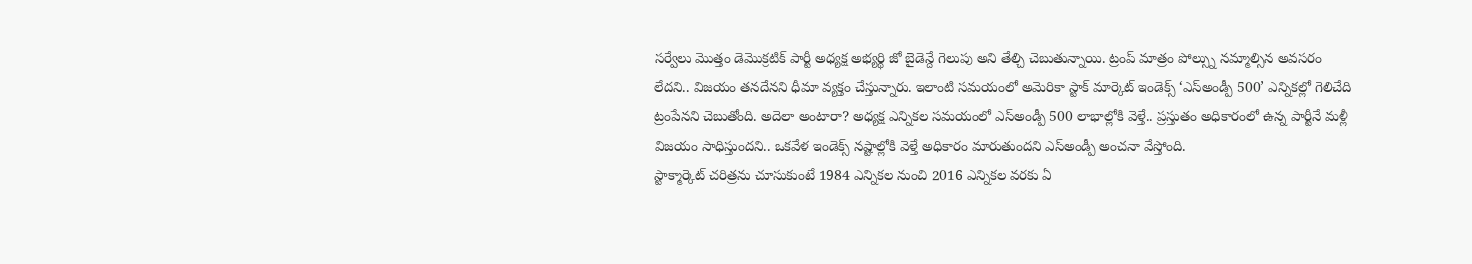సర్వేలు మొత్తం డెమొక్రటిక్ పార్టీ అధ్యక్ష అభ్యర్థి జో బైడెన్దే గెలుపు అని తేల్చి చెబుతున్నాయి. ట్రంప్ మాత్రం పోల్స్ను నమ్మాల్సిన అవసరం లేదని.. విజయం తనదేనని ధీమా వ్యక్తం చేస్తున్నారు. ఇలాంటి సమయంలో అమెరికా స్టాక్ మార్కెట్ ఇండెక్స్ ‘ఎస్అండ్పీ 500’ ఎన్నికల్లో గెలిచేది ట్రంపేనని చెబుతోంది. అదెలా అంటారా? అధ్యక్ష ఎన్నికల సమయంలో ఎస్అండ్పీ 500 లాభాల్లోకి వెళ్తే.. ప్రస్తుతం అధికారంలో ఉన్న పార్టీనే మళ్లీ విజయం సాధిస్తుందని.. ఒకవేళ ఇండెక్స్ నష్టాల్లోకి వెళ్తే అధికారం మారుతుందని ఎస్అండ్పీ అంచనా వేస్తోంది.
స్టాక్మార్కెట్ చరిత్రను చూసుకుంటే 1984 ఎన్నికల నుంచి 2016 ఎన్నికల వరకు ఏ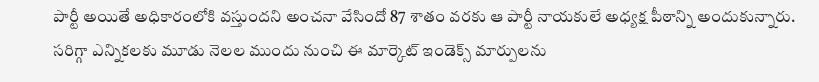పార్టీ అయితే అధికారంలోకి వస్తుందని అంచనా వేసిందో 87 శాతం వరకు ఆ పార్టీ నాయకులే అధ్యక్ష పీఠాన్ని అందుకున్నారు. సరిగ్గా ఎన్నికలకు మూడు నెలల ముందు నుంచి ఈ మార్కెట్ ఇండెక్స్ మార్పులను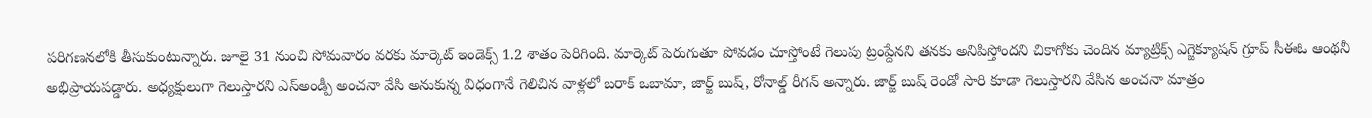పరిగణనలోకి తీసుకుంటున్నారు. జూలై 31 నుంచి సోమవారం వరకు మార్కెట్ ఇండెక్స్ 1.2 శాతం పెరిగింది. మార్కెట్ పెరుగుతూ పోవడం చూస్తోంటే గెలుపు ట్రంప్దేనని తనకు అనిపిస్తోందని చికాగోకు చెందిన మ్యాట్రిక్స్ ఎగ్జెక్యూషన్ గ్రూప్ సీఈఓ ఆంథనీ అభిప్రాయపడ్డారు. అధ్యక్షులుగా గెలుస్తారని ఎస్అండ్పీ అంచనా వేసి అనుకున్న విధంగానే గెలిచిన వాళ్లలో బరాక్ ఒబామా, జార్జ్ బుష్, రోనాల్డ్ రీగన్ అన్నారు. జార్జ్ బుష్ రెండో సారి కూడా గెలుస్తారని వేసిన అంచనా మాత్రం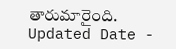తారుమారైంది.
Updated Date -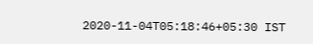2020-11-04T05:18:46+05:30 IST